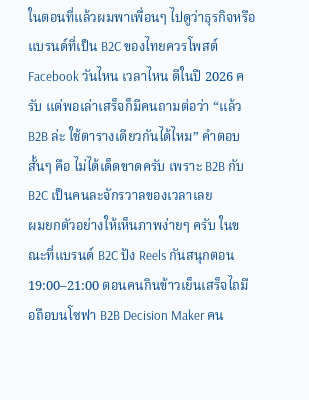ในตอนที่แล้วผมพาเพื่อนๆ ไปดูว่าธุรกิจหรือแบรนด์ที่เป็น B2C ของไทยควรโพสต์ Facebook วันไหน เวลาไหน ดีในปี 2026 ครับ แต่พอเล่าเสร็จก็มีคนถามต่อว่า “แล้ว B2B ล่ะ ใช้ตารางเดียวกันได้ไหม” คำตอบสั้นๆ คือ ไม่ได้เด็ดขาดครับ เพราะ B2B กับ B2C เป็นคนละจักรวาลของเวลาเลย
ผมยกตัวอย่างให้เห็นภาพง่ายๆ ครับ ในขณะที่แบรนด์ B2C ปัง Reels กันสนุกตอน 19:00–21:00 ตอนคนกินข้าวเย็นเสร็จไถมือถือบนโซฟา B2B Decision Maker คน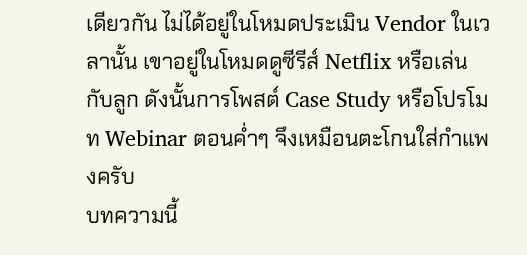เดียวกัน ไม่ได้อยู่ในโหมดประเมิน Vendor ในเวลานั้น เขาอยู่ในโหมดดูซีรีส์ Netflix หรือเล่นกับลูก ดังนั้นการโพสต์ Case Study หรือโปรโมท Webinar ตอนค่ำๆ จึงเหมือนตะโกนใส่กำแพงครับ
บทความนี้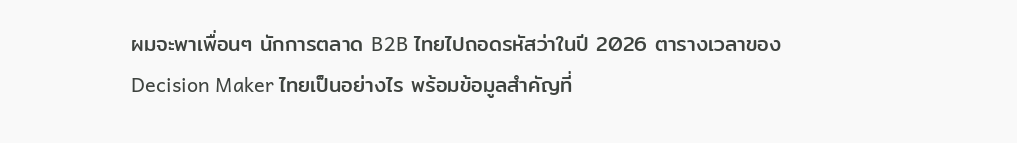ผมจะพาเพื่อนๆ นักการตลาด B2B ไทยไปถอดรหัสว่าในปี 2026 ตารางเวลาของ Decision Maker ไทยเป็นอย่างไร พร้อมข้อมูลสำคัญที่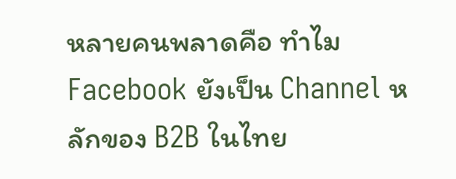หลายคนพลาดคือ ทำไม Facebook ยังเป็น Channel หลักของ B2B ในไทย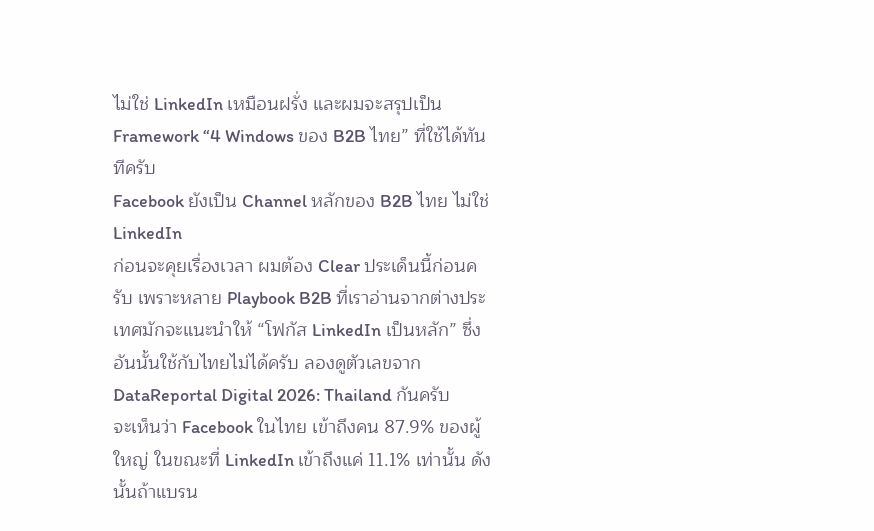ไม่ใช่ LinkedIn เหมือนฝรั่ง และผมจะสรุปเป็น Framework “4 Windows ของ B2B ไทย” ที่ใช้ได้ทันทีครับ
Facebook ยังเป็น Channel หลักของ B2B ไทย ไม่ใช่ LinkedIn
ก่อนจะคุยเรื่องเวลา ผมต้อง Clear ประเด็นนี้ก่อนครับ เพราะหลาย Playbook B2B ที่เราอ่านจากต่างประเทศมักจะแนะนำให้ “โฟกัส LinkedIn เป็นหลัก” ซึ่งอันนั้นใช้กับไทยไม่ได้ครับ ลองดูตัวเลขจาก DataReportal Digital 2026: Thailand กันครับ
จะเห็นว่า Facebook ในไทย เข้าถึงคน 87.9% ของผู้ใหญ่ ในขณะที่ LinkedIn เข้าถึงแค่ 11.1% เท่านั้น ดังนั้นถ้าแบรน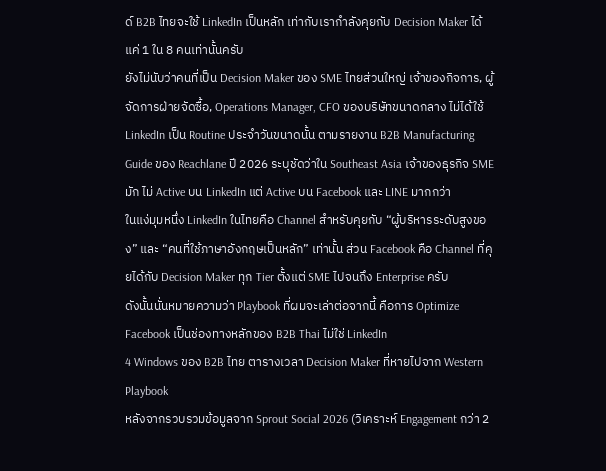ด์ B2B ไทยจะใช้ LinkedIn เป็นหลัก เท่ากับเรากำลังคุยกับ Decision Maker ได้แค่ 1 ใน 8 คนเท่านั้นครับ
ยังไม่นับว่าคนที่เป็น Decision Maker ของ SME ไทยส่วนใหญ่ เจ้าของกิจการ, ผู้จัดการฝ่ายจัดซื้อ, Operations Manager, CFO ของบริษัทขนาดกลาง ไม่ได้ใช้ LinkedIn เป็น Routine ประจำวันขนาดนั้น ตามรายงาน B2B Manufacturing Guide ของ Reachlane ปี 2026 ระบุชัดว่าใน Southeast Asia เจ้าของธุรกิจ SME มัก ไม่ Active บน LinkedIn แต่ Active บน Facebook และ LINE มากกว่า
ในแง่มุมหนึ่ง LinkedIn ในไทยคือ Channel สำหรับคุยกับ “ผู้บริหารระดับสูงของ” และ “คนที่ใช้ภาษาอังกฤษเป็นหลัก” เท่านั้น ส่วน Facebook คือ Channel ที่คุยได้กับ Decision Maker ทุก Tier ตั้งแต่ SME ไปจนถึง Enterprise ครับ
ดังนั้นนั่นหมายความว่า Playbook ที่ผมจะเล่าต่อจากนี้ คือการ Optimize Facebook เป็นช่องทางหลักของ B2B Thai ไม่ใช่ LinkedIn
4 Windows ของ B2B ไทย ตารางเวลา Decision Maker ที่หายไปจาก Western Playbook
หลังจากรวบรวมข้อมูลจาก Sprout Social 2026 (วิเคราะห์ Engagement กว่า 2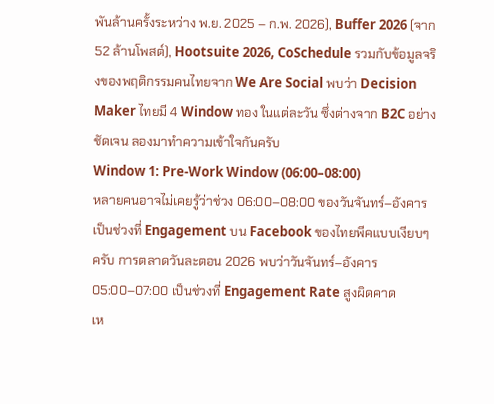พันล้านครั้งระหว่าง พ.ย. 2025 – ก.พ. 2026), Buffer 2026 (จาก 52 ล้านโพสต์), Hootsuite 2026, CoSchedule รวมกับข้อมูลจริงของพฤติกรรมคนไทยจาก We Are Social พบว่า Decision Maker ไทยมี 4 Window ทอง ในแต่ละวัน ซึ่งต่างจาก B2C อย่างชัดเจน ลองมาทำความเข้าใจกันครับ
Window 1: Pre-Work Window (06:00–08:00)
หลายคนอาจไม่เคยรู้ว่าช่วง 06:00–08:00 ของวันจันทร์–อังคาร เป็นช่วงที่ Engagement บน Facebook ของไทยพีคแบบเงียบๆ ครับ การตลาดวันละตอน 2026 พบว่าวันจันทร์–อังคาร 05:00–07:00 เป็นช่วงที่ Engagement Rate สูงผิดคาด
เห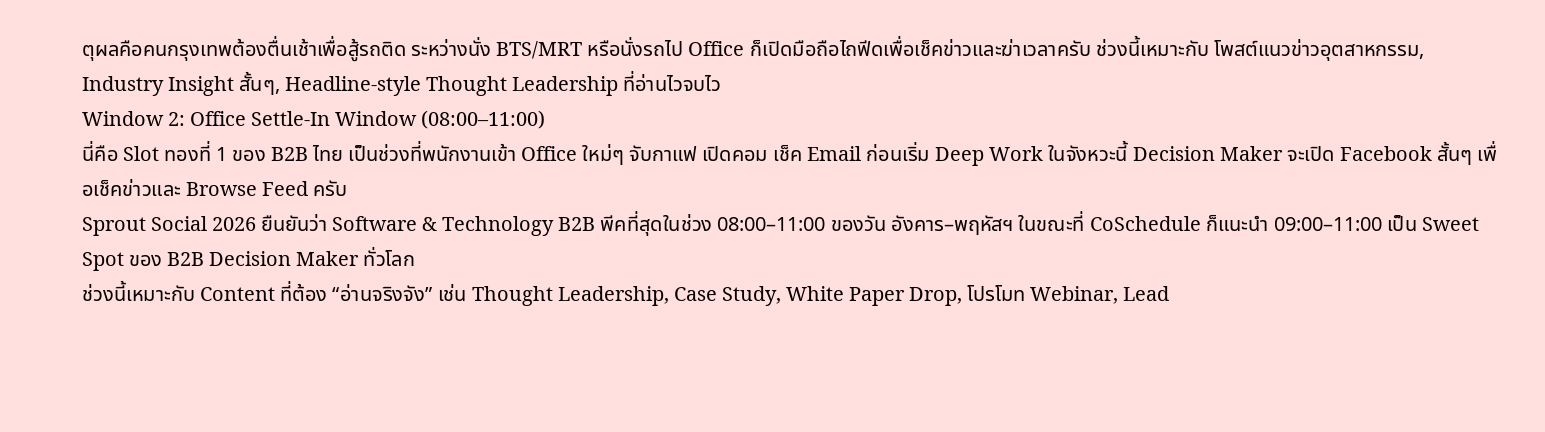ตุผลคือคนกรุงเทพต้องตื่นเช้าเพื่อสู้รถติด ระหว่างนั่ง BTS/MRT หรือนั่งรถไป Office ก็เปิดมือถือไถฟีดเพื่อเช็คข่าวและฆ่าเวลาครับ ช่วงนี้เหมาะกับ โพสต์แนวข่าวอุตสาหกรรม, Industry Insight สั้นๆ, Headline-style Thought Leadership ที่อ่านไวจบไว
Window 2: Office Settle-In Window (08:00–11:00)
นี่คือ Slot ทองที่ 1 ของ B2B ไทย เป็นช่วงที่พนักงานเข้า Office ใหม่ๆ จับกาแฟ เปิดคอม เช็ค Email ก่อนเริ่ม Deep Work ในจังหวะนี้ Decision Maker จะเปิด Facebook สั้นๆ เพื่อเช็คข่าวและ Browse Feed ครับ
Sprout Social 2026 ยืนยันว่า Software & Technology B2B พีคที่สุดในช่วง 08:00–11:00 ของวัน อังคาร–พฤหัสฯ ในขณะที่ CoSchedule ก็แนะนำ 09:00–11:00 เป็น Sweet Spot ของ B2B Decision Maker ทั่วโลก
ช่วงนี้เหมาะกับ Content ที่ต้อง “อ่านจริงจัง” เช่น Thought Leadership, Case Study, White Paper Drop, โปรโมท Webinar, Lead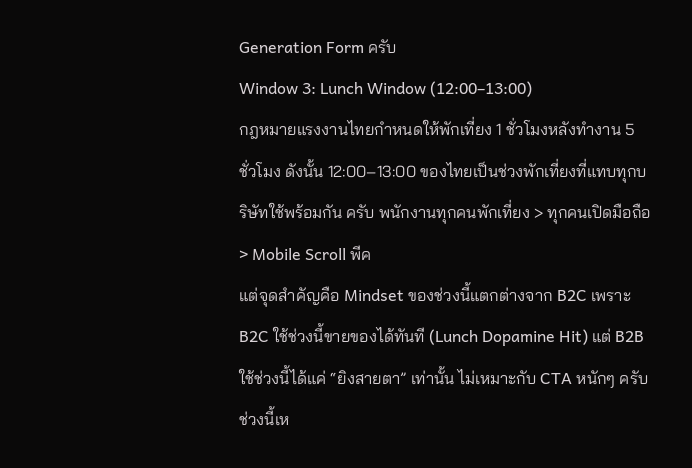Generation Form ครับ
Window 3: Lunch Window (12:00–13:00)
กฎหมายแรงงานไทยกำหนดให้พักเที่ยง 1 ชั่วโมงหลังทำงาน 5 ชั่วโมง ดังนั้น 12:00–13:00 ของไทยเป็นช่วงพักเที่ยงที่แทบทุกบริษัทใช้พร้อมกัน ครับ พนักงานทุกคนพักเที่ยง > ทุกคนเปิดมือถือ > Mobile Scroll พีค
แต่จุดสำคัญคือ Mindset ของช่วงนี้แตกต่างจาก B2C เพราะ B2C ใช้ช่วงนี้ขายของได้ทันที (Lunch Dopamine Hit) แต่ B2B ใช้ช่วงนี้ได้แค่ “ยิงสายตา” เท่านั้น ไม่เหมาะกับ CTA หนักๆ ครับ
ช่วงนี้เห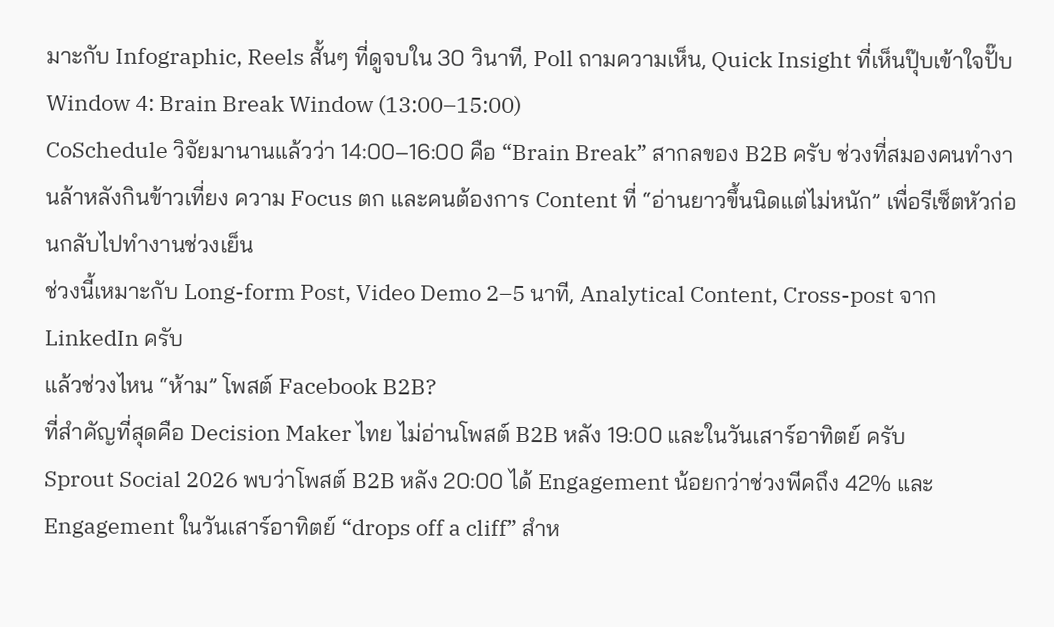มาะกับ Infographic, Reels สั้นๆ ที่ดูจบใน 30 วินาที, Poll ถามความเห็น, Quick Insight ที่เห็นปุ๊บเข้าใจปั๊บ
Window 4: Brain Break Window (13:00–15:00)
CoSchedule วิจัยมานานแล้วว่า 14:00–16:00 คือ “Brain Break” สากลของ B2B ครับ ช่วงที่สมองคนทำงานล้าหลังกินข้าวเที่ยง ความ Focus ตก และคนต้องการ Content ที่ “อ่านยาวขึ้นนิดแต่ไม่หนัก” เพื่อรีเซ็ตหัวก่อนกลับไปทำงานช่วงเย็น
ช่วงนี้เหมาะกับ Long-form Post, Video Demo 2–5 นาที, Analytical Content, Cross-post จาก LinkedIn ครับ
แล้วช่วงไหน “ห้าม” โพสต์ Facebook B2B?
ที่สำคัญที่สุดคือ Decision Maker ไทย ไม่อ่านโพสต์ B2B หลัง 19:00 และในวันเสาร์อาทิตย์ ครับ
Sprout Social 2026 พบว่าโพสต์ B2B หลัง 20:00 ได้ Engagement น้อยกว่าช่วงพีคถึง 42% และ Engagement ในวันเสาร์อาทิตย์ “drops off a cliff” สำห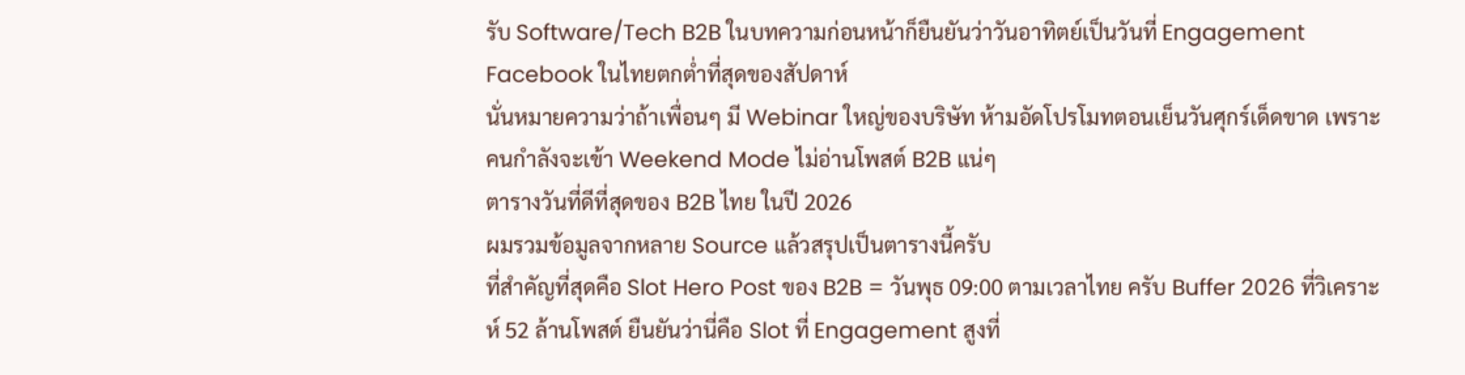รับ Software/Tech B2B ในบทความก่อนหน้าก็ยืนยันว่าวันอาทิตย์เป็นวันที่ Engagement Facebook ในไทยตกต่ำที่สุดของสัปดาห์
นั่นหมายความว่าถ้าเพื่อนๆ มี Webinar ใหญ่ของบริษัท ห้ามอัดโปรโมทตอนเย็นวันศุกร์เด็ดขาด เพราะคนกำลังจะเข้า Weekend Mode ไม่อ่านโพสต์ B2B แน่ๆ
ตารางวันที่ดีที่สุดของ B2B ไทย ในปี 2026
ผมรวมข้อมูลจากหลาย Source แล้วสรุปเป็นตารางนี้ครับ
ที่สำคัญที่สุดคือ Slot Hero Post ของ B2B = วันพุธ 09:00 ตามเวลาไทย ครับ Buffer 2026 ที่วิเคราะห์ 52 ล้านโพสต์ ยืนยันว่านี่คือ Slot ที่ Engagement สูงที่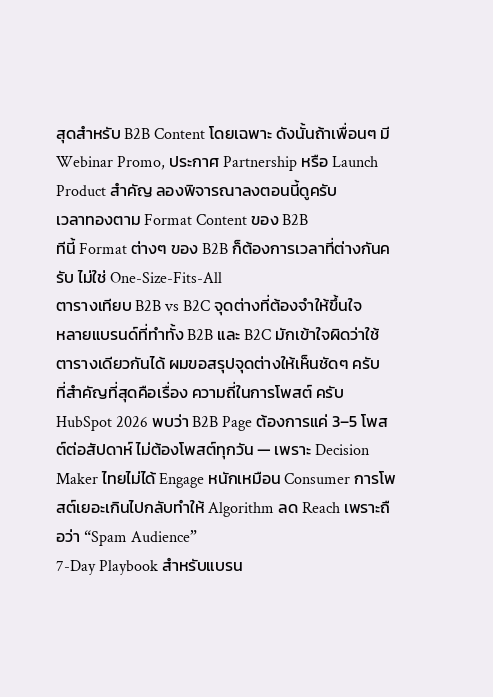สุดสำหรับ B2B Content โดยเฉพาะ ดังนั้นถ้าเพื่อนๆ มี Webinar Promo, ประกาศ Partnership หรือ Launch Product สำคัญ ลองพิจารณาลงตอนนี้ดูครับ
เวลาทองตาม Format Content ของ B2B
ทีนี้ Format ต่างๆ ของ B2B ก็ต้องการเวลาที่ต่างกันครับ ไม่ใช่ One-Size-Fits-All
ตารางเทียบ B2B vs B2C จุดต่างที่ต้องจำให้ขึ้นใจ
หลายแบรนด์ที่ทำทั้ง B2B และ B2C มักเข้าใจผิดว่าใช้ตารางเดียวกันได้ ผมขอสรุปจุดต่างให้เห็นชัดๆ ครับ
ที่สำคัญที่สุดคือเรื่อง ความถี่ในการโพสต์ ครับ HubSpot 2026 พบว่า B2B Page ต้องการแค่ 3–5 โพสต์ต่อสัปดาห์ ไม่ต้องโพสต์ทุกวัน — เพราะ Decision Maker ไทยไม่ได้ Engage หนักเหมือน Consumer การโพสต์เยอะเกินไปกลับทำให้ Algorithm ลด Reach เพราะถือว่า “Spam Audience”
7-Day Playbook สำหรับแบรน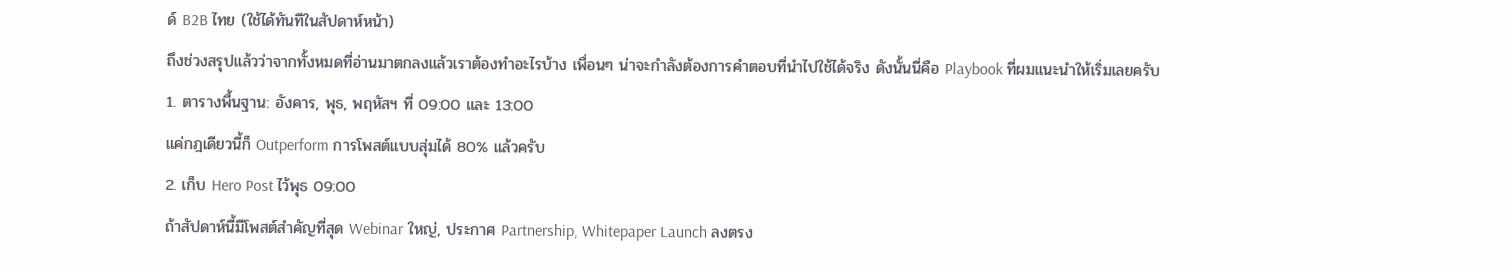ด์ B2B ไทย (ใช้ได้ทันทีในสัปดาห์หน้า)
ถึงช่วงสรุปแล้วว่าจากทั้งหมดที่อ่านมาตกลงแล้วเราต้องทำอะไรบ้าง เพื่อนๆ น่าจะกำลังต้องการคำตอบที่นำไปใช้ได้จริง ดังนั้นนี่คือ Playbook ที่ผมแนะนำให้เริ่มเลยครับ
1. ตารางพื้นฐาน: อังคาร, พุธ, พฤหัสฯ ที่ 09:00 และ 13:00
แค่กฎเดียวนี้ก็ Outperform การโพสต์แบบสุ่มได้ 80% แล้วครับ
2. เก็บ Hero Post ไว้พุธ 09:00
ถ้าสัปดาห์นี้มีโพสต์สำคัญที่สุด Webinar ใหญ่, ประกาศ Partnership, Whitepaper Launch ลงตรง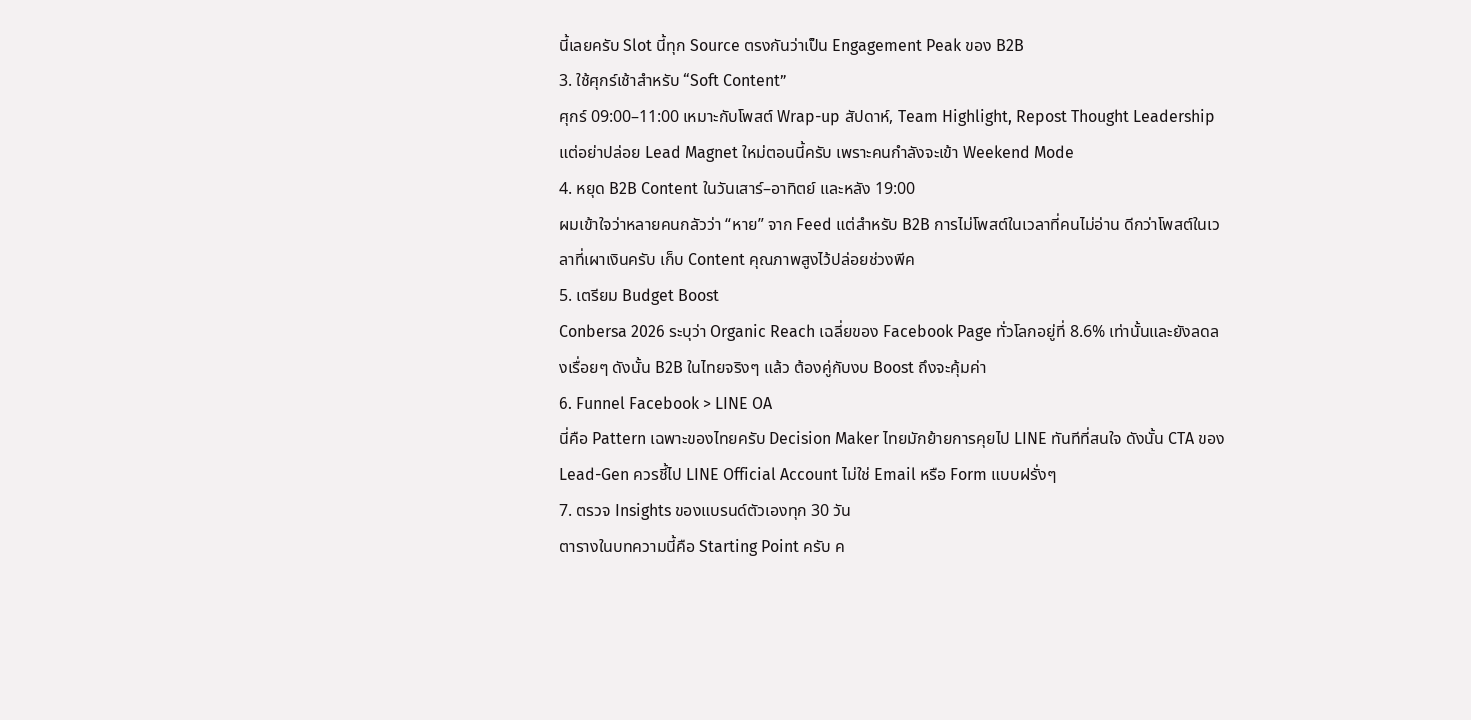นี้เลยครับ Slot นี้ทุก Source ตรงกันว่าเป็น Engagement Peak ของ B2B
3. ใช้ศุกร์เช้าสำหรับ “Soft Content”
ศุกร์ 09:00–11:00 เหมาะกับโพสต์ Wrap-up สัปดาห์, Team Highlight, Repost Thought Leadership แต่อย่าปล่อย Lead Magnet ใหม่ตอนนี้ครับ เพราะคนกำลังจะเข้า Weekend Mode
4. หยุด B2B Content ในวันเสาร์–อาทิตย์ และหลัง 19:00
ผมเข้าใจว่าหลายคนกลัวว่า “หาย” จาก Feed แต่สำหรับ B2B การไม่โพสต์ในเวลาที่คนไม่อ่าน ดีกว่าโพสต์ในเวลาที่เผาเงินครับ เก็บ Content คุณภาพสูงไว้ปล่อยช่วงพีค
5. เตรียม Budget Boost
Conbersa 2026 ระบุว่า Organic Reach เฉลี่ยของ Facebook Page ทั่วโลกอยู่ที่ 8.6% เท่านั้นและยังลดลงเรื่อยๆ ดังนั้น B2B ในไทยจริงๆ แล้ว ต้องคู่กับงบ Boost ถึงจะคุ้มค่า
6. Funnel Facebook > LINE OA
นี่คือ Pattern เฉพาะของไทยครับ Decision Maker ไทยมักย้ายการคุยไป LINE ทันทีที่สนใจ ดังนั้น CTA ของ Lead-Gen ควรชี้ไป LINE Official Account ไม่ใช่ Email หรือ Form แบบฝรั่งๆ
7. ตรวจ Insights ของแบรนด์ตัวเองทุก 30 วัน
ตารางในบทความนี้คือ Starting Point ครับ ค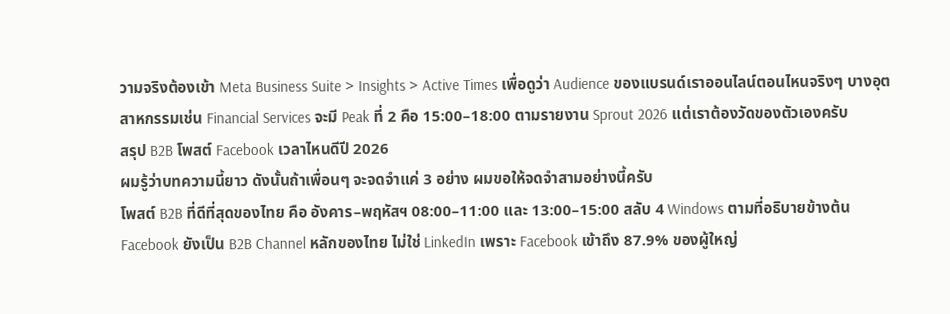วามจริงต้องเข้า Meta Business Suite > Insights > Active Times เพื่อดูว่า Audience ของแบรนด์เราออนไลน์ตอนไหนจริงๆ บางอุตสาหกรรมเช่น Financial Services จะมี Peak ที่ 2 คือ 15:00–18:00 ตามรายงาน Sprout 2026 แต่เราต้องวัดของตัวเองครับ
สรุป B2B โพสต์ Facebook เวลาไหนดีปี 2026
ผมรู้ว่าบทความนี้ยาว ดังนั้นถ้าเพื่อนๆ จะจดจำแค่ 3 อย่าง ผมขอให้จดจำสามอย่างนี้ครับ
โพสต์ B2B ที่ดีที่สุดของไทย คือ อังคาร–พฤหัสฯ 08:00–11:00 และ 13:00–15:00 สลับ 4 Windows ตามที่อธิบายข้างต้น
Facebook ยังเป็น B2B Channel หลักของไทย ไม่ใช่ LinkedIn เพราะ Facebook เข้าถึง 87.9% ของผู้ใหญ่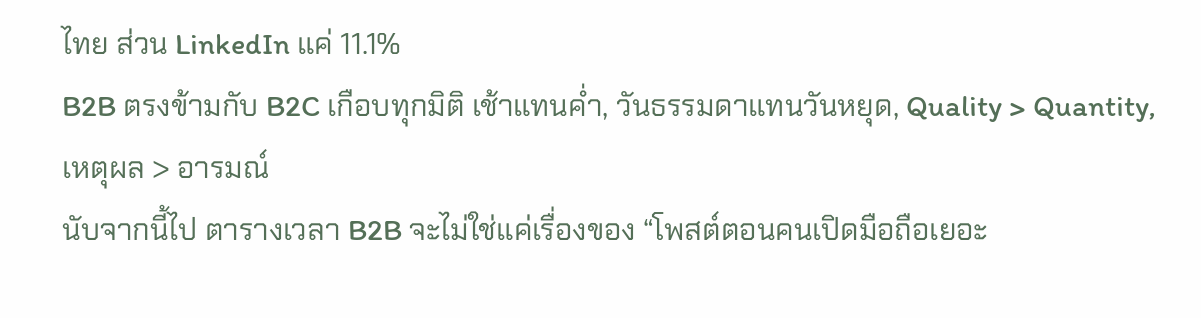ไทย ส่วน LinkedIn แค่ 11.1%
B2B ตรงข้ามกับ B2C เกือบทุกมิติ เช้าแทนค่ำ, วันธรรมดาแทนวันหยุด, Quality > Quantity, เหตุผล > อารมณ์
นับจากนี้ไป ตารางเวลา B2B จะไม่ใช่แค่เรื่องของ “โพสต์ตอนคนเปิดมือถือเยอะ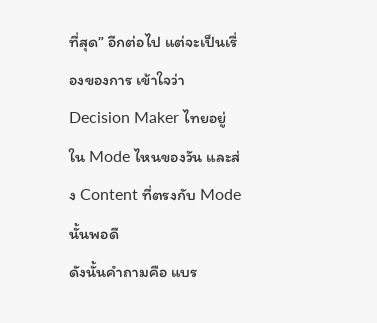ที่สุด” อีกต่อไป แต่จะเป็นเรื่องของการ เข้าใจว่า Decision Maker ไทยอยู่ใน Mode ไหนของวัน และส่ง Content ที่ตรงกับ Mode นั้นพอดี
ดังนั้นคำถามคือ แบร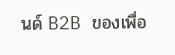นด์ B2B ของเพื่อ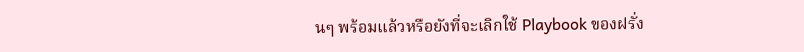นๆ พร้อมแล้วหรือยังที่จะเลิกใช้ Playbook ของฝรั่ง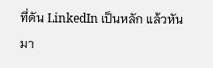ที่ดัน LinkedIn เป็นหลัก แล้วหันมา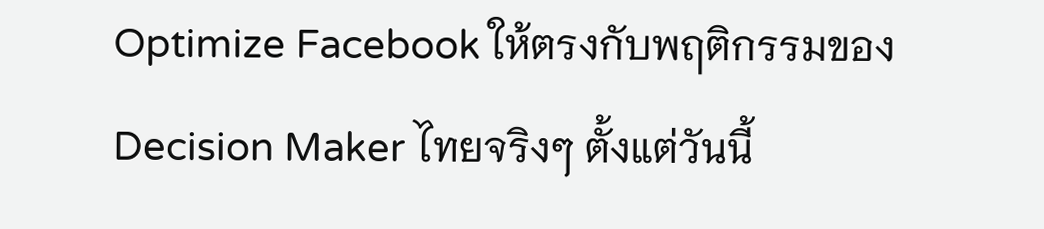Optimize Facebook ให้ตรงกับพฤติกรรมของ Decision Maker ไทยจริงๆ ตั้งแต่วันนี้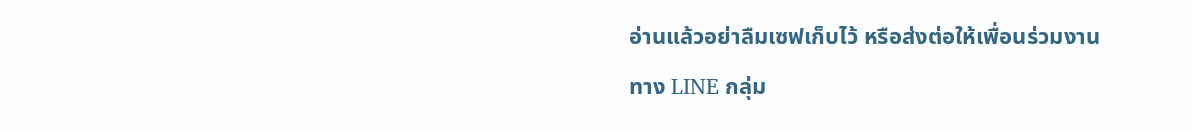อ่านแล้วอย่าลืมเซฟเก็บไว้ หรือส่งต่อให้เพื่อนร่วมงานทาง LINE กลุ่ม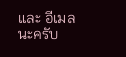และ อีเมลนะครับ